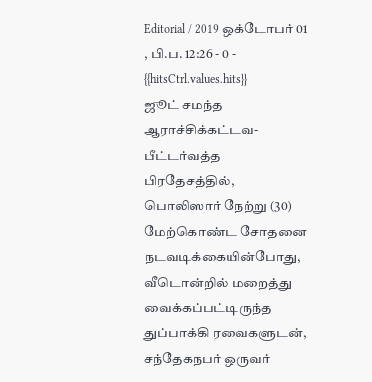Editorial / 2019 ஒக்டோபர் 01 , பி.ப. 12:26 - 0 - {{hitsCtrl.values.hits}}
ஜூட் சமந்த
ஆராச்சிக்கட்டவ- பீட்டர்வத்த பிரதேசத்தில், பொலிஸார் நேற்று (30) மேற்கொண்ட சோதனை நடவடிக்கையின்போது, வீடொன்றில் மறைத்து வைக்கப்பட்டிருந்த துப்பாக்கி ரவைகளுடன், சந்தேகநபர் ஒருவர்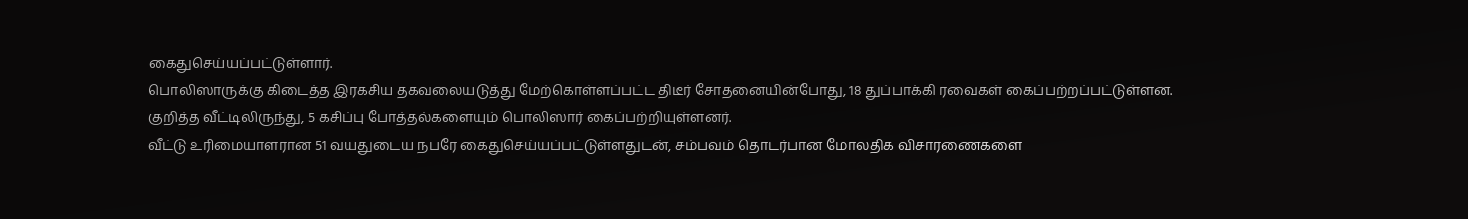கைதுசெய்யப்பட்டுள்ளார்.
பொலிஸாருக்கு கிடைத்த இரகசிய தகவலையடுத்து மேற்கொள்ளப்பட்ட திடீர் சோதனையின்போது, 18 துப்பாக்கி ரவைகள் கைப்பற்றப்பட்டுள்ளன.
குறித்த வீட்டிலிருந்து, 5 கசிப்பு போத்தல்களையும் பொலிஸார் கைப்பற்றியுள்ளனர்.
வீட்டு உரிமையாளரான 51 வயதுடைய நபரே கைதுசெய்யப்பட்டுள்ளதுடன், சம்பவம் தொடர்பான மோலதிக விசாரணைகளை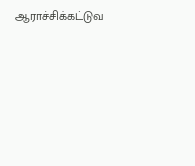ஆராச்சிக்கட்டுவ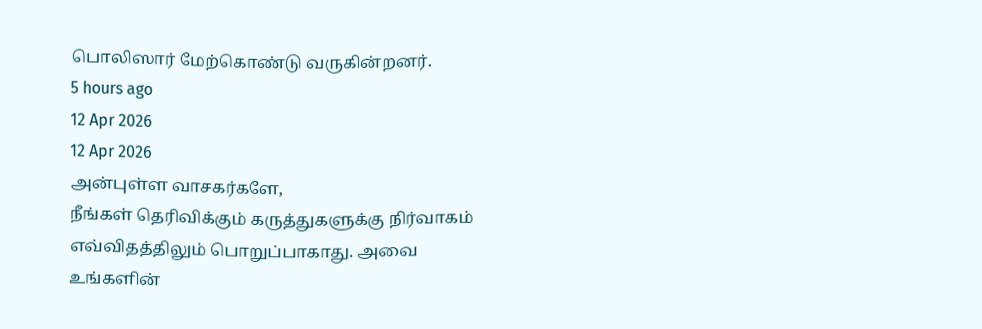பொலிஸார் மேற்கொண்டு வருகின்றனர்.
5 hours ago
12 Apr 2026
12 Apr 2026
அன்புள்ள வாசகர்களே,
நீங்கள் தெரிவிக்கும் கருத்துகளுக்கு நிர்வாகம் எவ்விதத்திலும் பொறுப்பாகாது. அவை உங்களின்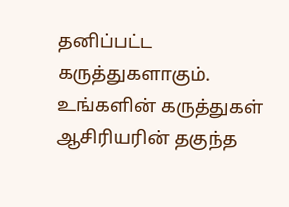தனிப்பட்ட கருத்துகளாகும். உங்களின் கருத்துகள் ஆசிரியரின் தகுந்த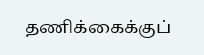தணிக்கைக்குப்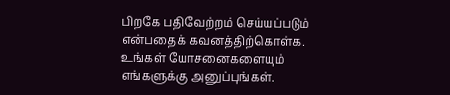பிறகே பதிவேற்றம் செய்யப்படும் என்பதைக் கவனத்திற்கொள்க. உங்கள் யோசனைகளையும் எங்களுக்கு அனுப்புங்கள்.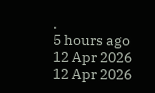.
5 hours ago
12 Apr 2026
12 Apr 2026